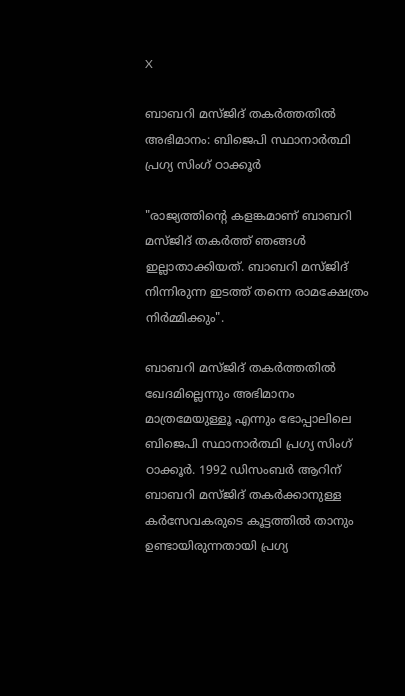X

ബാബറി മസ്ജിദ് തകര്‍ത്തതില്‍ അഭിമാനം: ബിജെപി സ്ഥാനാര്‍ത്ഥി പ്രഗ്യ സിംഗ് ഠാക്കൂര്‍

"രാജ്യത്തിന്റെ കളങ്കമാണ് ബാബറി മസ്ജിദ് തകര്‍ത്ത് ഞങ്ങള്‍ ഇല്ലാതാക്കിയത്. ബാബറി മസ്ജിദ് നിന്നിരുന്ന ഇടത്ത് തന്നെ രാമക്ഷേത്രം നിര്‍മ്മിക്കും".

ബാബറി മസ്ജിദ് തകര്‍ത്തതില്‍ ഖേദമില്ലെന്നും അഭിമാനം മാത്രമേയുള്ളൂ എന്നും ഭോപ്പാലിലെ ബിജെപി സ്ഥാനാര്‍ത്ഥി പ്രഗ്യ സിംഗ് ഠാക്കൂര്‍. 1992 ഡിസംബര്‍ ആറിന് ബാബറി മസ്ജിദ് തകര്‍ക്കാനുള്ള കര്‍സേവകരുടെ കൂട്ടത്തില്‍ താനും ഉണ്ടായിരുന്നതായി പ്രഗ്യ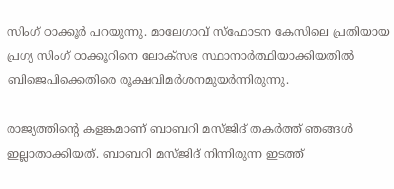സിംഗ് ഠാക്കൂര്‍ പറയുന്നു. മാലേഗാവ് സ്‌ഫോടന കേസിലെ പ്രതിയായ പ്രഗ്യ സിംഗ് ഠാക്കൂറിനെ ലോക്‌സഭ സ്ഥാനാര്‍ത്ഥിയാക്കിയതില്‍ ബിജെപിക്കെതിരെ രൂക്ഷവിമര്‍ശനമുയര്‍ന്നിരുന്നു.

രാജ്യത്തിന്റെ കളങ്കമാണ് ബാബറി മസ്ജിദ് തകര്‍ത്ത് ഞങ്ങള്‍ ഇല്ലാതാക്കിയത്. ബാബറി മസ്ജിദ് നിന്നിരുന്ന ഇടത്ത്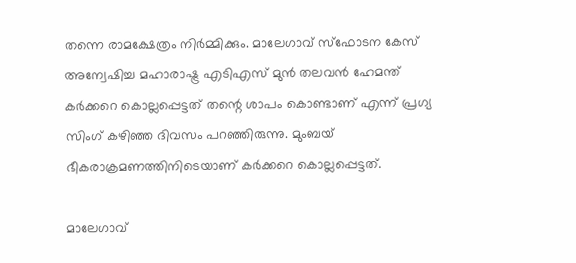തന്നെ രാമക്ഷേത്രം നിര്‍മ്മിക്കും. മാലേഗാവ് സ്‌ഫോടന കേസ് അന്വേഷിച്ച മഹാരാഷ്ട്ര എടിഎസ് മുന്‍ തലവന്‍ ഹേമന്ത് കര്‍ക്കറെ കൊല്ലപ്പെട്ടത് തന്റെ ശാപം കൊണ്ടാണ് എന്ന് പ്രഗ്യ സിംഗ് കഴിഞ്ഞ ദിവസം പറഞ്ഞിരുന്നു. മുംബയ് ഭീകരാക്രമണത്തിനിടെയാണ് കര്‍ക്കറെ കൊല്ലപ്പെട്ടത്.

മാലേഗാവ്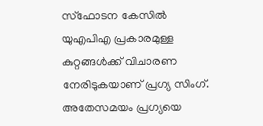സ്‌ഫോടന കേസില്‍ യുഎപിഎ പ്രകാരമുള്ള കുറ്റങ്ങള്‍ക്ക് വിചാരണ നേരിടുകയാണ് പ്രഗ്യ സിംഗ്. അതേസമയം പ്രഗ്യയെ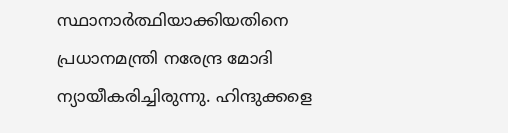സ്ഥാനാര്‍ത്ഥിയാക്കിയതിനെ പ്രധാനമന്ത്രി നരേന്ദ്ര മോദി ന്യായീകരിച്ചിരുന്നു. ഹിന്ദുക്കളെ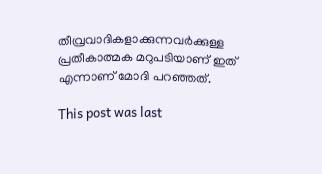തീവ്രവാദികളാക്കുന്നവര്‍ക്കുള്ള പ്രതീകാത്മക മറുപടിയാണ് ഇത് എന്നാണ് മോദി പറഞ്ഞത്.

This post was last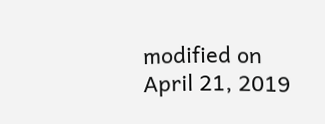modified on April 21, 2019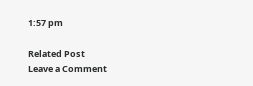1:57 pm

Related Post
Leave a Comment